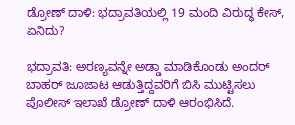ಡ್ರೋಣ್‌ ದಾಳಿ: ಭದ್ರಾವತಿಯಲ್ಲಿ 19 ಮಂದಿ ವಿರುದ್ಧ ಕೇಸ್‌, ಏನಿದು?

ಭದ್ರಾವತಿ: ಅರಣ್ಯವನ್ನೇ ಅಡ್ಡಾ ಮಾಡಿಕೊಂಡು ಅಂದರ್‌ ಬಾಹರ್‌ ಜೂಜಾಟ ಆಡುತ್ತಿದ್ದವರಿಗೆ ಬಿಸಿ ಮುಟ್ಟಿಸಲು ಪೊಲೀಸ್‌ ಇಲಾಖೆ ಡ್ರೋಣ್‌ ದಾಳಿ ಆರಂಭಿಸಿದೆ.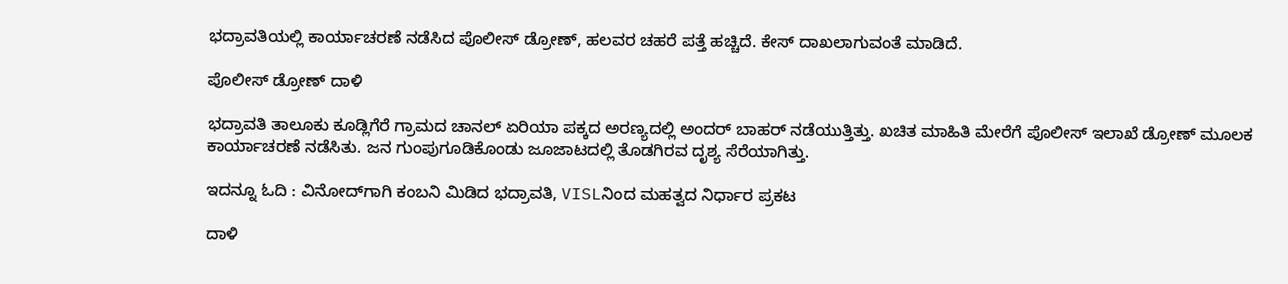ಭದ್ರಾವತಿಯಲ್ಲಿ ಕಾರ್ಯಾಚರಣೆ ನಡೆಸಿದ ಪೊಲೀಸ್‌ ಡ್ರೋಣ್‌, ಹಲವರ ಚಹರೆ ಪತ್ತೆ ಹಚ್ಚಿದೆ. ಕೇಸ್‌ ದಾಖಲಾಗುವಂತೆ ಮಾಡಿದೆ.

ಪೊಲೀಸ್‌ ಡ್ರೋಣ್‌ ದಾಳಿ

ಭದ್ರಾವತಿ ತಾಲೂಕು ಕೂಡ್ಲಿಗೆರೆ ಗ್ರಾಮದ ಚಾನಲ್‌ ಏರಿಯಾ ಪಕ್ಕದ ಅರಣ್ಯದಲ್ಲಿ ಅಂದರ್‌ ಬಾಹರ್‌ ನಡೆಯುತ್ತಿತ್ತು. ಖಚಿತ ಮಾಹಿತಿ ಮೇರೆಗೆ ಪೊಲೀಸ್‌ ಇಲಾಖೆ ಡ್ರೋಣ್‌ ಮೂಲಕ ಕಾರ್ಯಾಚರಣೆ ನಡೆಸಿತು. ಜನ ಗುಂಪುಗೂಡಿಕೊಂಡು ಜೂಜಾಟದಲ್ಲಿ ತೊಡಗಿರವ ದೃಶ್ಯ ಸೆರೆಯಾಗಿತ್ತು.

ಇದನ್ನೂ ಓದಿ : ವಿನೋದ್‌ಗಾಗಿ ಕಂಬನಿ ಮಿಡಿದ ಭದ್ರಾವತಿ, VISLನಿಂದ ಮಹತ್ವದ ನಿರ್ಧಾರ ಪ್ರಕಟ

ದಾಳಿ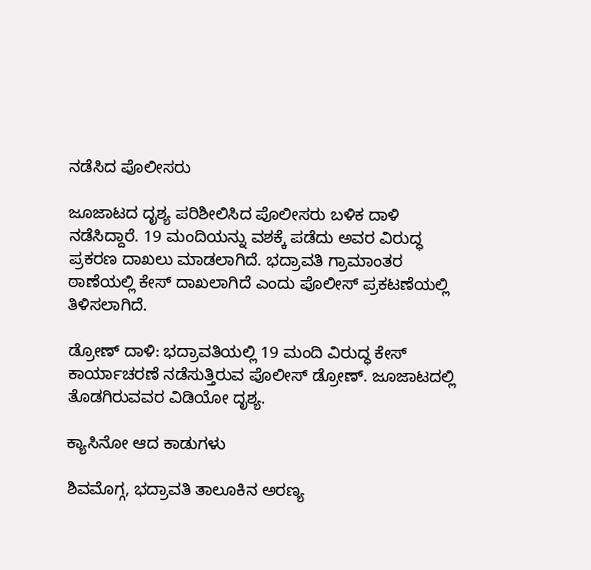ನಡೆಸಿದ ಪೊಲೀಸರು

ಜೂಜಾಟದ ದೃಶ್ಯ ಪರಿಶೀಲಿಸಿದ ಪೊಲೀಸರು ಬಳಿಕ ದಾಳಿ ನಡೆಸಿದ್ದಾರೆ. 19 ಮಂದಿಯನ್ನು ವಶಕ್ಕೆ ಪಡೆದು ಅವರ ವಿರುದ್ಧ ಪ್ರಕರಣ ದಾಖಲು ಮಾಡಲಾಗಿದೆ. ಭದ್ರಾವತಿ ಗ್ರಾಮಾಂತರ ಠಾಣೆಯಲ್ಲಿ ಕೇಸ್‌ ದಾಖಲಾಗಿದೆ ಎಂದು ಪೊಲೀಸ್‌ ಪ್ರಕಟಣೆಯಲ್ಲಿ ತಿಳಿಸಲಾಗಿದೆ.

ಡ್ರೋಣ್‌ ದಾಳಿ: ಭದ್ರಾವತಿಯಲ್ಲಿ 19 ಮಂದಿ ವಿರುದ್ಧ ಕೇಸ್‌
ಕಾರ್ಯಾಚರಣೆ ನಡೆಸುತ್ತಿರುವ ಪೊಲೀಸ್‌ ಡ್ರೋಣ್‌. ಜೂಜಾಟದಲ್ಲಿ ತೊಡಗಿರುವವರ ವಿಡಿಯೋ ದೃಶ್ಯ.

ಕ್ಯಾಸಿನೋ ಆದ ಕಾಡುಗಳು

ಶಿವಮೊಗ್ಗ, ಭದ್ರಾವತಿ ತಾಲೂಕಿನ ಅರಣ್ಯ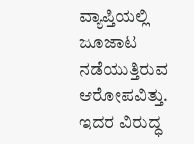ವ್ಯಾಪ್ತಿಯಲ್ಲಿ ಜೂಜಾಟ ನಡೆಯುತ್ತಿರುವ ಆರೋಪವಿತ್ತು. ಇದರ ವಿರುದ್ಧ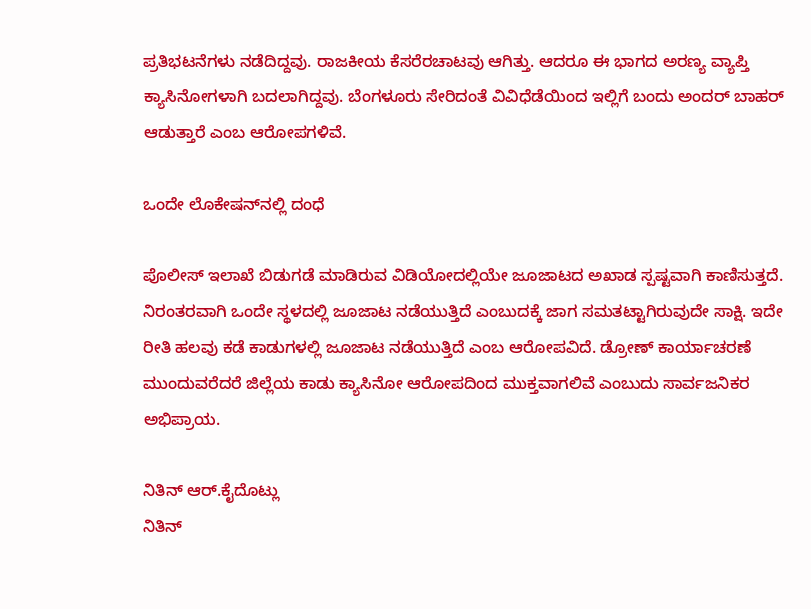ಪ್ರತಿಭಟನೆಗಳು ನಡೆದಿದ್ದವು. ರಾಜಕೀಯ ಕೆಸರೆರಚಾಟವು ಆಗಿತ್ತು. ಆದರೂ ಈ ಭಾಗದ ಅರಣ್ಯ ವ್ಯಾಪ್ತಿ ಕ್ಯಾಸಿನೋಗಳಾಗಿ ಬದಲಾಗಿದ್ದವು. ಬೆಂಗಳೂರು ಸೇರಿದಂತೆ ವಿವಿಧೆಡೆಯಿಂದ ಇಲ್ಲಿಗೆ ಬಂದು ಅಂದರ್‌ ಬಾಹರ್‌ ಆಡುತ್ತಾರೆ ಎಂಬ ಆರೋಪಗಳಿವೆ.

ಒಂದೇ ಲೊಕೇಷನ್‌ನಲ್ಲಿ ದಂಧೆ

ಪೊಲೀಸ್‌ ಇಲಾಖೆ ಬಿಡುಗಡೆ ಮಾಡಿರುವ ವಿಡಿಯೋದಲ್ಲಿಯೇ ಜೂಜಾಟದ ಅಖಾಡ ಸ್ಪಷ್ಟವಾಗಿ ಕಾಣಿಸುತ್ತದೆ. ನಿರಂತರವಾಗಿ ಒಂದೇ ಸ್ಥಳದಲ್ಲಿ ಜೂಜಾಟ ನಡೆಯುತ್ತಿದೆ ಎಂಬುದಕ್ಕೆ ಜಾಗ ಸಮತಟ್ಟಾಗಿರುವುದೇ ಸಾಕ್ಷಿ. ಇದೇ ರೀತಿ ಹಲವು ಕಡೆ ಕಾಡುಗಳಲ್ಲಿ ಜೂಜಾಟ ನಡೆಯುತ್ತಿದೆ ಎಂಬ ಆರೋಪವಿದೆ. ಡ್ರೋಣ್‌ ಕಾರ್ಯಾಚರಣೆ ಮುಂದುವರೆದರೆ ಜಿಲ್ಲೆಯ ಕಾಡು ಕ್ಯಾಸಿನೋ ಆರೋಪದಿಂದ ಮುಕ್ತವಾಗಲಿವೆ ಎಂಬುದು ಸಾರ್ವಜನಿಕರ ಅಭಿಪ್ರಾಯ.

ನಿತಿನ್ ಆರ್‌.ಕೈದೊಟ್ಲು
ನಿತಿನ್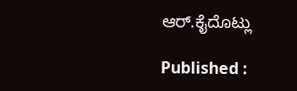ಆರ್‌.ಕೈದೊಟ್ಲು

Published :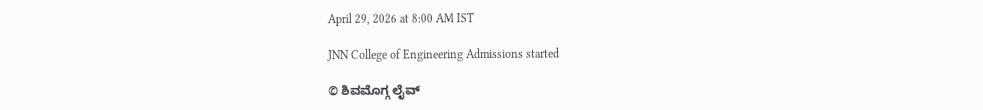April 29, 2026 at 8:00 AM IST

JNN College of Engineering Admissions started

© ಶಿವಮೊಗ್ಗ ಲೈವ್‌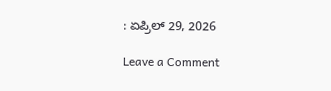: ಏಪ್ರಿಲ್ 29, 2026

Leave a Comment